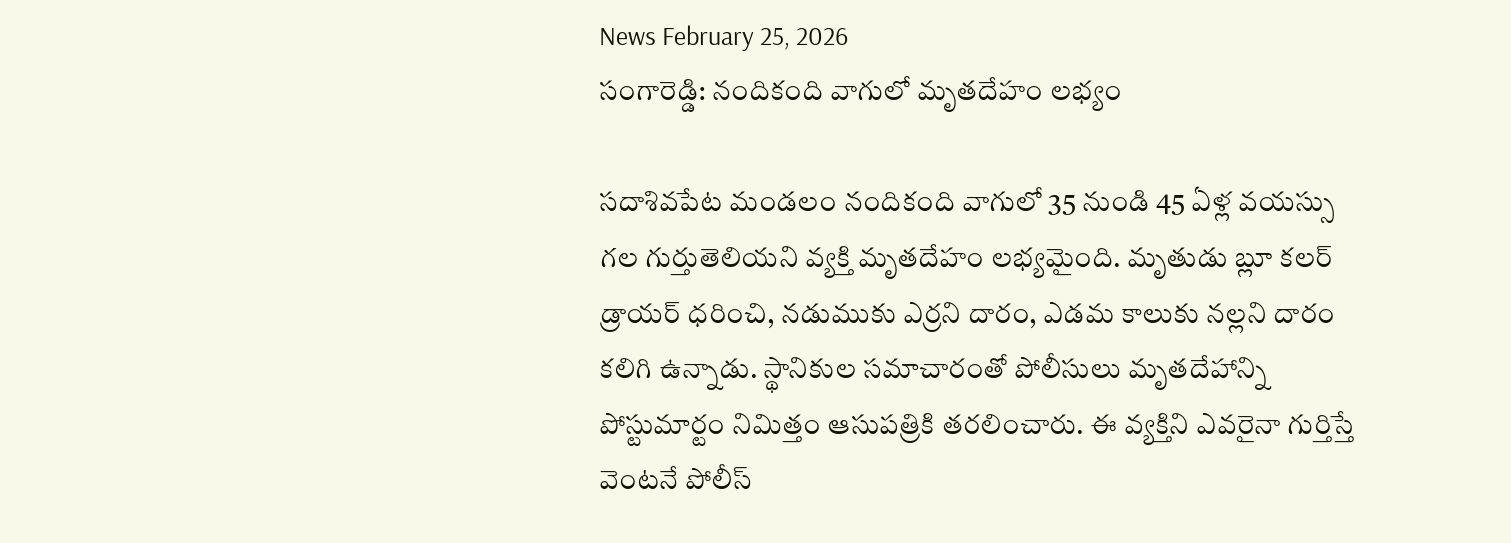News February 25, 2026
సంగారెడ్డి: నందికంది వాగులో మృతదేహం లభ్యం

సదాశివపేట మండలం నందికంది వాగులో 35 నుండి 45 ఏళ్ల వయస్సు గల గుర్తుతెలియని వ్యక్తి మృతదేహం లభ్యమైంది. మృతుడు బ్లూ కలర్ డ్రాయర్ ధరించి, నడుముకు ఎర్రని దారం, ఎడమ కాలుకు నల్లని దారం కలిగి ఉన్నాడు. స్థానికుల సమాచారంతో పోలీసులు మృతదేహాన్ని పోస్టుమార్టం నిమిత్తం ఆసుపత్రికి తరలించారు. ఈ వ్యక్తిని ఎవరైనా గుర్తిస్తే వెంటనే పోలీస్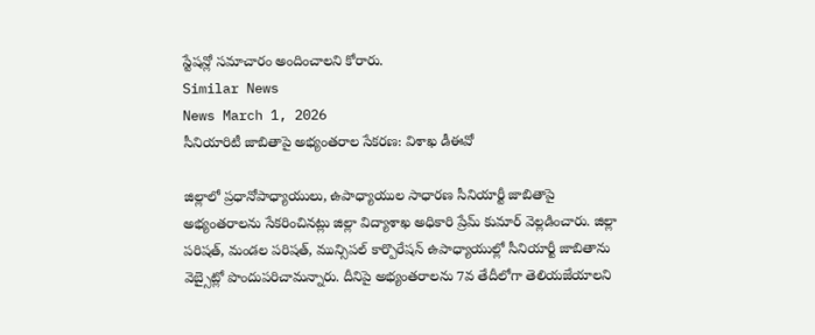స్టేషన్లో సమాచారం అందించాలని కోరారు.
Similar News
News March 1, 2026
సీనియారిటీ జాబితాపై అభ్యంతరాల సేకరణ: విశాఖ డీఈవో

జిల్లాలో ప్రధానోపాధ్యాయులు, ఉపాధ్యాయుల సాధారణ సీనియార్టీ జాబితాపై అభ్యంతరాలను సేకరించినట్లు జిల్లా విద్యాశాఖ అధికారి ప్రేమ్ కుమార్ వెల్లడించారు. జిల్లా పరిషత్, మండల పరిషత్, మున్సిపల్ కార్పొరేషన్ ఉపాధ్యాయుల్లో సీనియార్టీ జాబితాను వెబ్సైట్లో పొందుపరిచామన్నారు. దీనిపై అభ్యంతరాలను 7వ తేదీలోగా తెలియజేయాలని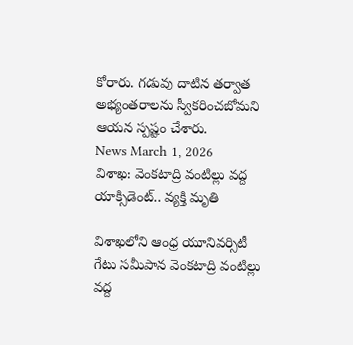కోరారు. గడువు దాటిన తర్వాత అభ్యంతరాలను స్వీకరించబోమని ఆయన స్పష్టం చేశారు.
News March 1, 2026
విశాఖ: వెంకటాద్రి వంటిల్లు వద్ద యాక్సిడెంట్.. వ్యక్తి మృతి

విశాఖలోని ఆంధ్ర యూనివర్సిటీ గేటు సమీపాన వెంకటాద్రి వంటిల్లు వద్ద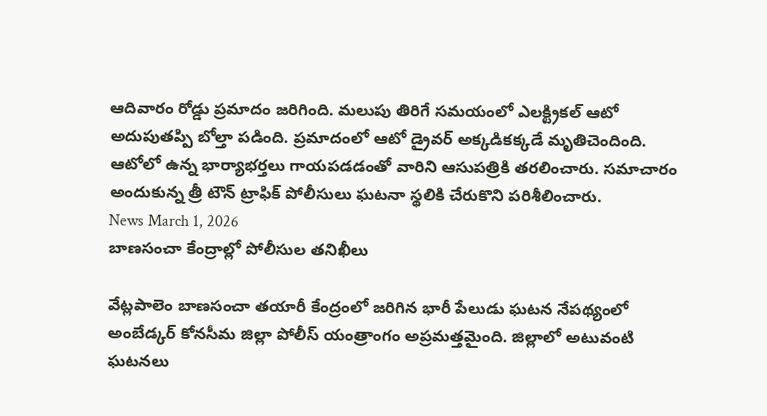ఆదివారం రోడ్డు ప్రమాదం జరిగింది. మలుపు తిరిగే సమయంలో ఎలక్ట్రికల్ ఆటో అదుపుతప్పి బోల్తా పడింది. ప్రమాదంలో ఆటో డ్రైవర్ అక్కడికక్కడే మృతిచెందింది. ఆటోలో ఉన్న భార్యాభర్తలు గాయపడడంతో వారిని ఆసుపత్రికి తరలించారు. సమాచారం అందుకున్న త్రీ టౌన్ ట్రాఫిక్ పోలీసులు ఘటనా స్థలికి చేరుకొని పరిశీలించారు.
News March 1, 2026
బాణసంచా కేంద్రాల్లో పోలీసుల తనిఖీలు

వేట్లపాలెం బాణసంచా తయారీ కేంద్రంలో జరిగిన భారీ పేలుడు ఘటన నేపథ్యంలో అంబేడ్కర్ కోనసీమ జిల్లా పోలీస్ యంత్రాంగం అప్రమత్తమైంది. జిల్లాలో అటువంటి ఘటనలు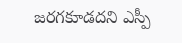జరగకూడదని ఎస్పీ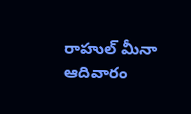రాహుల్ మీనా ఆదివారం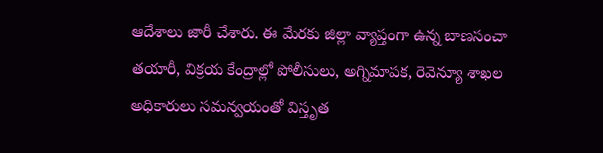ఆదేశాలు జారీ చేశారు. ఈ మేరకు జిల్లా వ్యాప్తంగా ఉన్న బాణసంచా తయారీ, విక్రయ కేంద్రాల్లో పోలీసులు, అగ్నిమాపక, రెవెన్యూ శాఖల అధికారులు సమన్వయంతో విస్తృత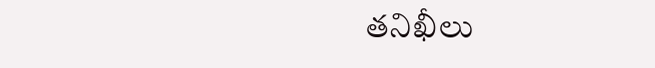తనిఖీలు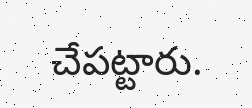చేపట్టారు.